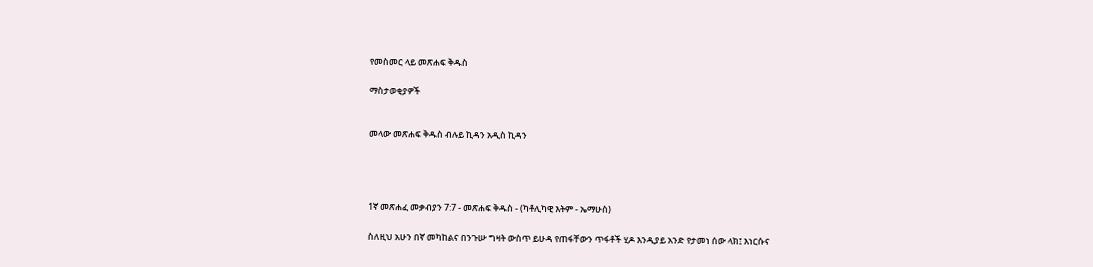የመስመር ላይ መጽሐፍ ቅዱስ

ማስታወቂያዎች


መላው መጽሐፍ ቅዱስ ብሉይ ኪዳን አዲስ ኪዳን




1ኛ መጽሐፈ መቃብያን 7:7 - መጽሐፍ ቅዱስ - (ካቶሊካዊ እትም - ኤማሁስ)

ስለዚህ አሁን በኛ መካከልና በንጉሡ ግዛት ውስጥ ይሁዳ የጠፋቸውን ጥፋቶች ሂዶ እንዲያይ አንድ የታመነ ሰው ላክ፤ እነርሱና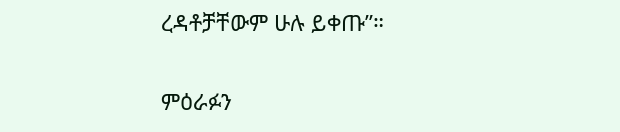ረዳቶቻቸውም ሁሉ ይቀጡ”።

ምዕራፉን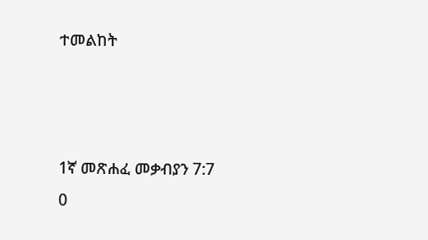ተመልከት



1ኛ መጽሐፈ መቃብያን 7:7
0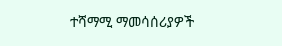ተሻማሚ ማመሳሰሪያዎች